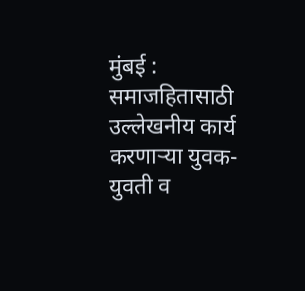मुंबई : समाजहितासाठी उल्लेखनीय कार्य करणाऱ्या युवक-युवती व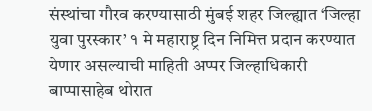संस्थांचा गौरव करण्यासाठी मुंबई शहर जिल्ह्यात ‘जिल्हा युवा पुरस्कार’ १ मे महाराष्ट्र दिन निमित्त प्रदान करण्यात येणार असल्याची माहिती अप्पर जिल्हाधिकारी बाप्पासाहेब थोरात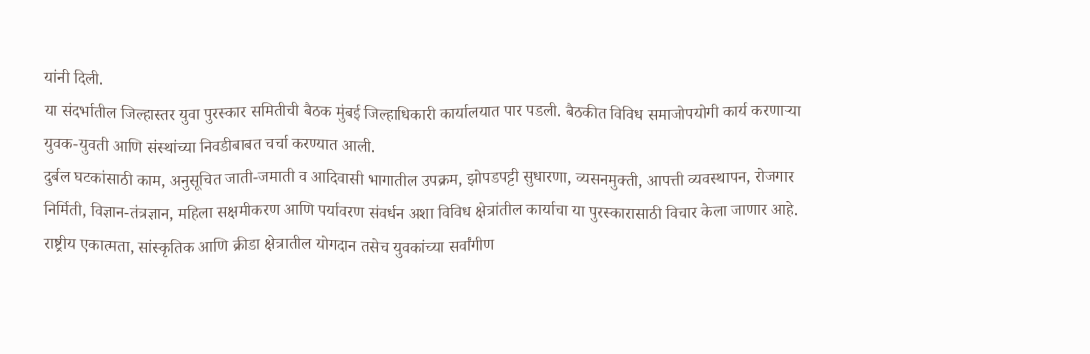यांनी दिली.
या संदर्भातील जिल्हास्तर युवा पुरस्कार समितीची बैठक मुंबई जिल्हाधिकारी कार्यालयात पार पडली. बैठकीत विविध समाजोपयोगी कार्य करणाऱ्या युवक-युवती आणि संस्थांच्या निवडीबाबत चर्चा करण्यात आली.
दुर्बल घटकांसाठी काम, अनुसूचित जाती-जमाती व आदिवासी भागातील उपक्रम, झोपडपट्टी सुधारणा, व्यसनमुक्ती, आपत्ती व्यवस्थापन, रोजगार निर्मिती, विज्ञान-तंत्रज्ञान, महिला सक्षमीकरण आणि पर्यावरण संवर्धन अशा विविध क्षेत्रांतील कार्याचा या पुरस्कारासाठी विचार केला जाणार आहे.
राष्ट्रीय एकात्मता, सांस्कृतिक आणि क्रीडा क्षेत्रातील योगदान तसेच युवकांच्या सर्वांगीण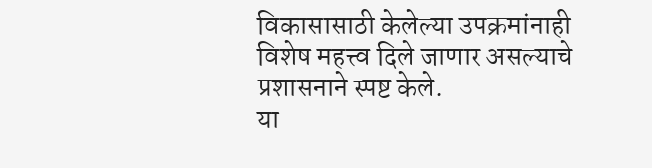विकासासाठी केलेल्या उपक्रमांनाही विशेष महत्त्व दिले जाणार असल्याचे प्रशासनाने स्पष्ट केले.
या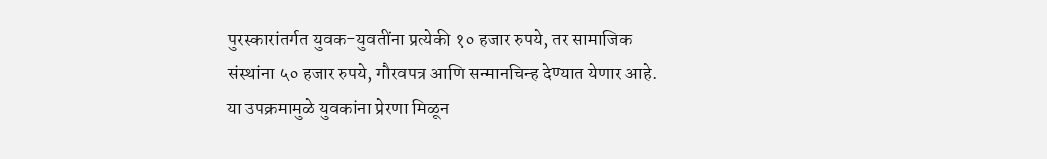पुरस्कारांतर्गत युवक-युवतींना प्रत्येकी १० हजार रुपये, तर सामाजिक संस्थांना ५० हजार रुपये, गौरवपत्र आणि सन्मानचिन्ह देण्यात येणार आहे. या उपक्रमामुळे युवकांना प्रेरणा मिळून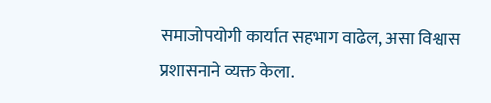समाजोपयोगी कार्यात सहभाग वाढेल, असा विश्वास प्रशासनाने व्यक्त केला.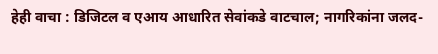हेही वाचा : डिजिटल व एआय आधारित सेवांकडे वाटचाल; नागरिकांना जलद-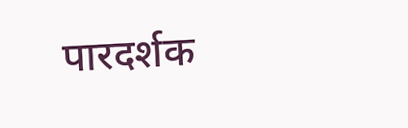पारदर्शक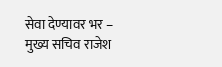सेवा देण्यावर भर – मुख्य सचिव राजेश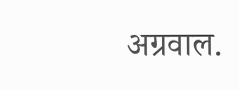अग्रवाल.